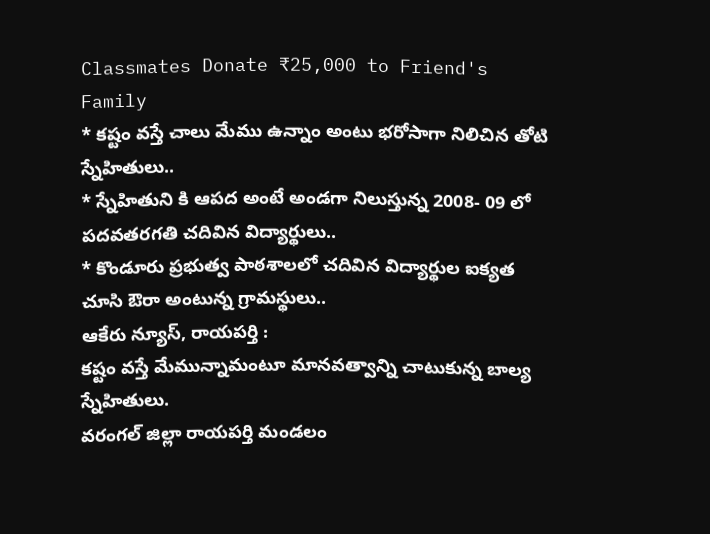Classmates Donate ₹25,000 to Friend's Family
* కష్టం వస్తే చాలు మేము ఉన్నాం అంటు భరోసాగా నిలిచిన తోటి స్నేహితులు..
* స్నేహితుని కి ఆపద అంటే అండగా నిలుస్తున్న 2008- 09 లో పదవతరగతి చదివిన విద్యార్థులు..
* కొండూరు ప్రభుత్వ పాఠశాలలో చదివిన విద్యార్థుల ఐక్యత చూసి ఔరా అంటున్న గ్రామస్థులు..
ఆకేరు న్యూస్, రాయపర్తి :
కష్టం వస్తే మేమున్నామంటూ మానవత్వాన్ని చాటుకున్న బాల్య స్నేహితులు.
వరంగల్ జిల్లా రాయపర్తి మండలం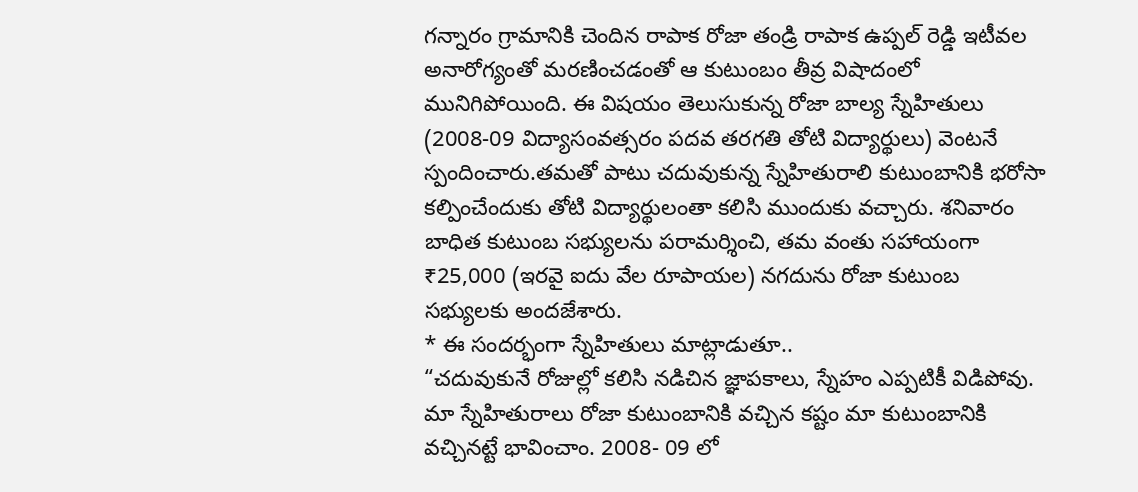గన్నారం గ్రామానికి చెందిన రాపాక రోజా తండ్రి రాపాక ఉప్పల్ రెడ్డి ఇటీవల అనారోగ్యంతో మరణించడంతో ఆ కుటుంబం తీవ్ర విషాదంలో మునిగిపోయింది. ఈ విషయం తెలుసుకున్న రోజా బాల్య స్నేహితులు (2008-09 విద్యాసంవత్సరం పదవ తరగతి తోటి విద్యార్థులు) వెంటనే స్పందించారు.తమతో పాటు చదువుకున్న స్నేహితురాలి కుటుంబానికి భరోసా కల్పించేందుకు తోటి విద్యార్థులంతా కలిసి ముందుకు వచ్చారు. శనివారం బాధిత కుటుంబ సభ్యులను పరామర్శించి, తమ వంతు సహాయంగా ₹25,000 (ఇరవై ఐదు వేల రూపాయల) నగదును రోజా కుటుంబ సభ్యులకు అందజేశారు.
* ఈ సందర్భంగా స్నేహితులు మాట్లాడుతూ..
“చదువుకునే రోజుల్లో కలిసి నడిచిన జ్ఞాపకాలు, స్నేహం ఎప్పటికీ విడిపోవు. మా స్నేహితురాలు రోజా కుటుంబానికి వచ్చిన కష్టం మా కుటుంబానికి వచ్చినట్టే భావించాం. 2008- 09 లో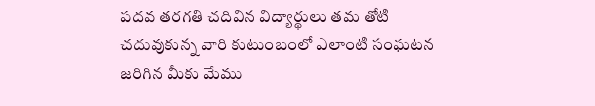పదవ తరగతి చదివిన విద్యార్థులు తమ తోటి చదువుకున్న వారి కుటుంబంలో ఎలాంటి సంఘటన జరిగిన మీకు మేము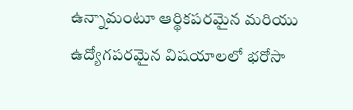ఉన్నామంటూ ఆర్థికపరమైన మరియు ఉద్యోగపరమైన విషయాలలో భరోసా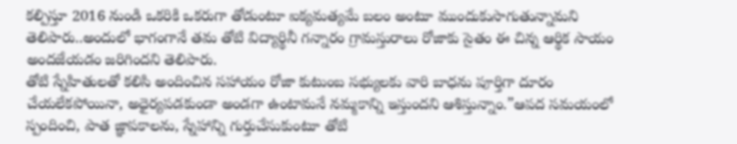కల్పిస్తూ 2016 నుండి ఒకరికి ఒకరుగా తోడుంటూ ఐక్యమత్యమే బలం అంటూ ముందుకుసాగుతున్నామని తెలిపారు..అందులో భాగంగానే తమ తోటి విద్యార్థినీ గన్నారం గ్రామస్తురాలు రోజాకు సైతం ఈ చిన్న ఆర్థిక సాయం అందజేయడం జరిగిందని తెలిపారు.
తోటి స్నేహితులతో కలిసి అందించిన సహాయం రోజా కుటుంబ సభ్యులకు వారి బాధను పూర్తిగా దూరం చేయలేకపోయినా, అధైర్యపడకుండా అండగా ఉంటామనే నమ్మకాన్ని ఇస్తుందని ఆశిస్తున్నాం.”ఆపద సమయంలో స్పందించి, పాత జ్ఞాపకాలను, స్నేహాన్ని గుర్తుచేసుకుంటూ తోటి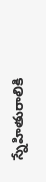స్నేహితురాలికి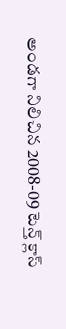అండగా నిలిచిన 2008-09 టెన్త్ క్లాస్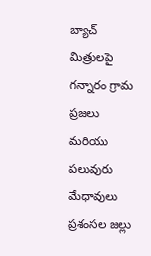బ్యాచ్ మిత్రులపై గన్నారం గ్రామ ప్రజలు మరియు పలువురు మేధావులు ప్రశంసల జల్లు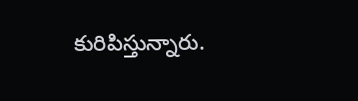కురిపిస్తున్నారు.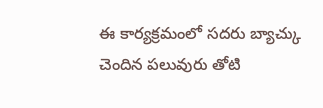ఈ కార్యక్రమంలో సదరు బ్యాచ్కు చెందిన పలువురు తోటి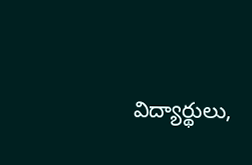విద్యార్థులు,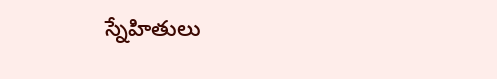స్నేహితులు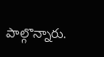పాల్గొన్నారు.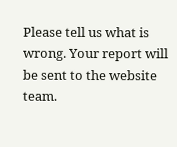Please tell us what is wrong. Your report will be sent to the website team.